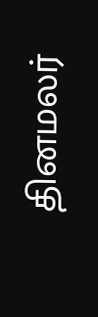தினமலர்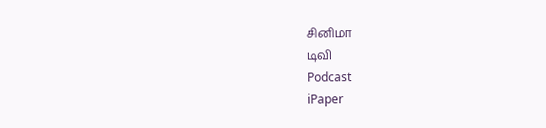சினிமா
டிவி
Podcast
iPaper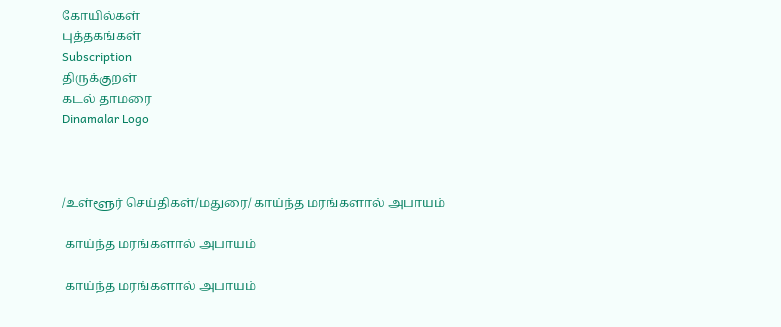கோயில்கள்
புத்தகங்கள்
Subscription
திருக்குறள்
கடல் தாமரை
Dinamalar Logo



/உள்ளூர் செய்திகள்/மதுரை/ காய்ந்த மரங்களால் அபாயம்

 காய்ந்த மரங்களால் அபாயம்

 காய்ந்த மரங்களால் அபாயம்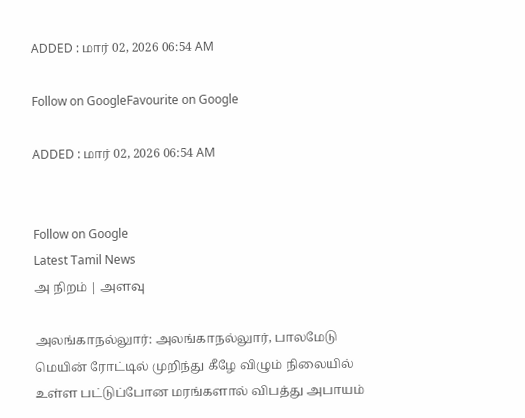ADDED : மார் 02, 2026 06:54 AM

Follow on GoogleFavourite on Google

ADDED : மார் 02, 2026 06:54 AM


Follow on Google
Latest Tamil News
அ நிறம் | அளவு

அலங்காநல்லுார்: அலங்காநல்லுார், பாலமேடு மெயின் ரோட்டில் முறிந்து கீழே விழும் நிலையில் உள்ள பட்டுப்போன மரங்களால் விபத்து அபாயம்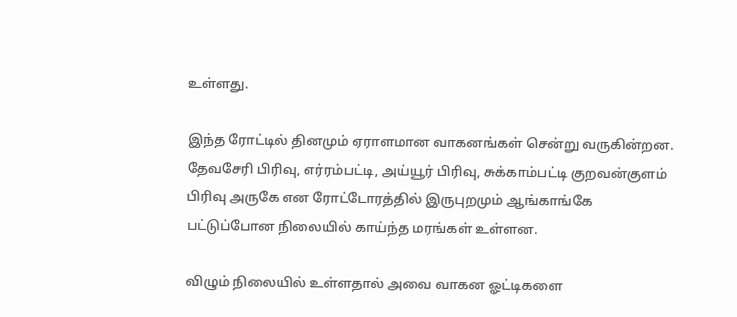உள்ளது.

இந்த ரோட்டில் தினமும் ஏராளமான வாகனங்கள் சென்று வருகின்றன. தேவசேரி பிரிவு, எர்ரம்பட்டி, அய்யூர் பிரிவு, சுக்காம்பட்டி குறவன்குளம் பிரிவு அருகே என ரோட்டோரத்தில் இருபுறமும் ஆங்காங்கே பட்டுப்போன நிலையில் காய்ந்த மரங்கள் உள்ளன.

விழும் நிலையில் உள்ளதால் அவை வாகன ஓட்டிகளை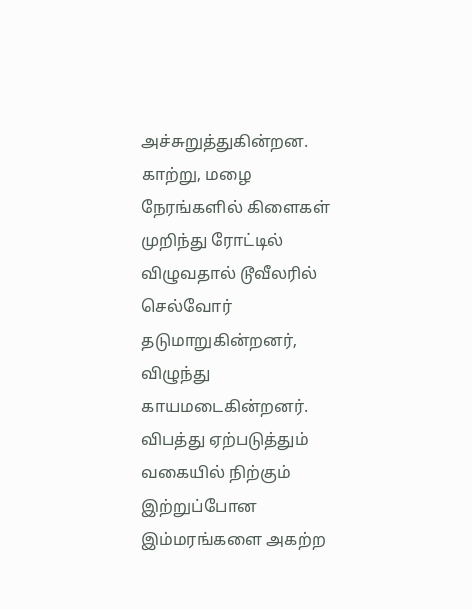அச்சுறுத்துகின்றன. காற்று, மழை நேரங்களில் கிளைகள் முறிந்து ரோட்டில் விழுவதால் டூவீலரில் செல்வோர் தடுமாறுகின்றனர், விழுந்து காயமடைகின்றனர். விபத்து ஏற்படுத்தும் வகையில் நிற்கும் இற்றுப்போன இம்மரங்களை அகற்ற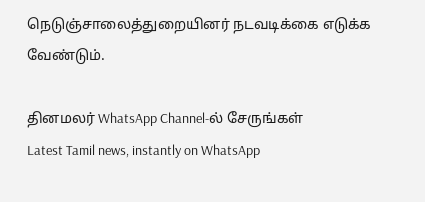நெடுஞ்சாலைத்துறையினர் நடவடிக்கை எடுக்க வேண்டும்.

தினமலர் WhatsApp Channel-ல் சேருங்கள்
Latest Tamil news, instantly on WhatsApp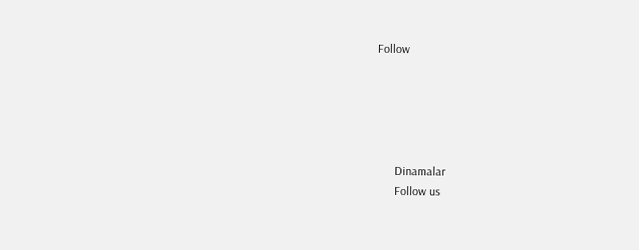Follow





      Dinamalar
      Follow us